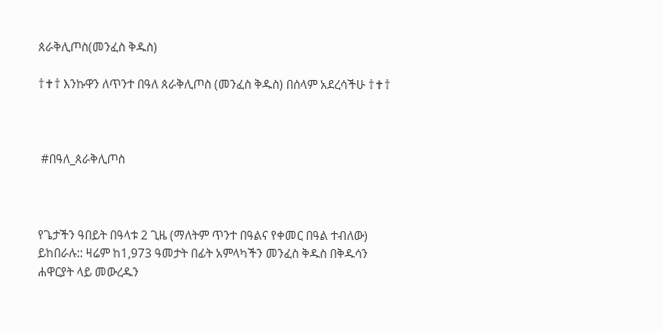ጰራቅሊጦስ(መንፈስ ቅዱስ)

†✝† እንኩዋን ለጥንተ በዓለ ጰራቅሊጦስ (መንፈስ ቅዱስ) በሰላም አደረሳችሁ †✝†



 #በዓለ_ጰራቅሊጦስ



የጌታችን ዓበይት በዓላቱ 2 ጊዜ (ማለትም ጥንተ በዓልና የቀመር በዓል ተብለው) ይከበራሉ:: ዛሬም ከ1,973 ዓመታት በፊት አምላካችን መንፈስ ቅዱስ በቅዱሳን ሐዋርያት ላይ መውረዱን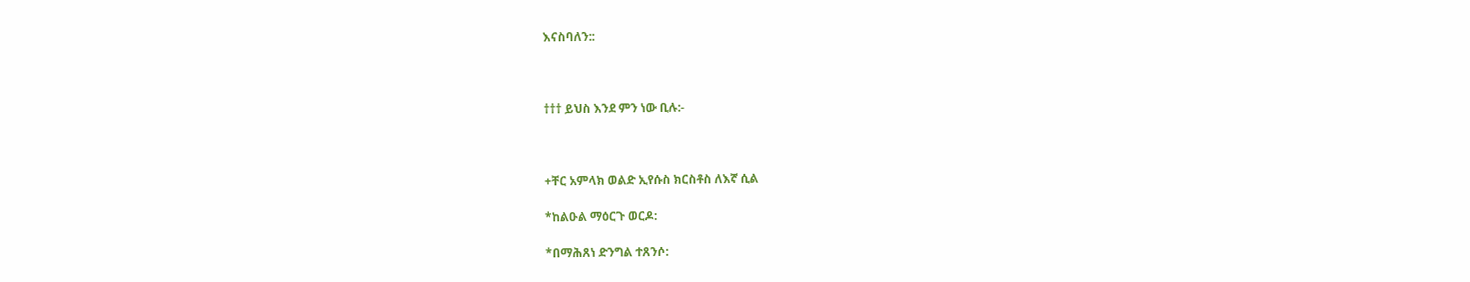እናስባለን::



††† ይህስ እንደ ምን ነው ቢሉ:-



+ቸር አምላክ ወልድ ኢየሱስ ክርስቶስ ለእኛ ሲል

*ከልዑል ማዕርጉ ወርዶ:

*በማሕጸነ ድንግል ተጸንሶ: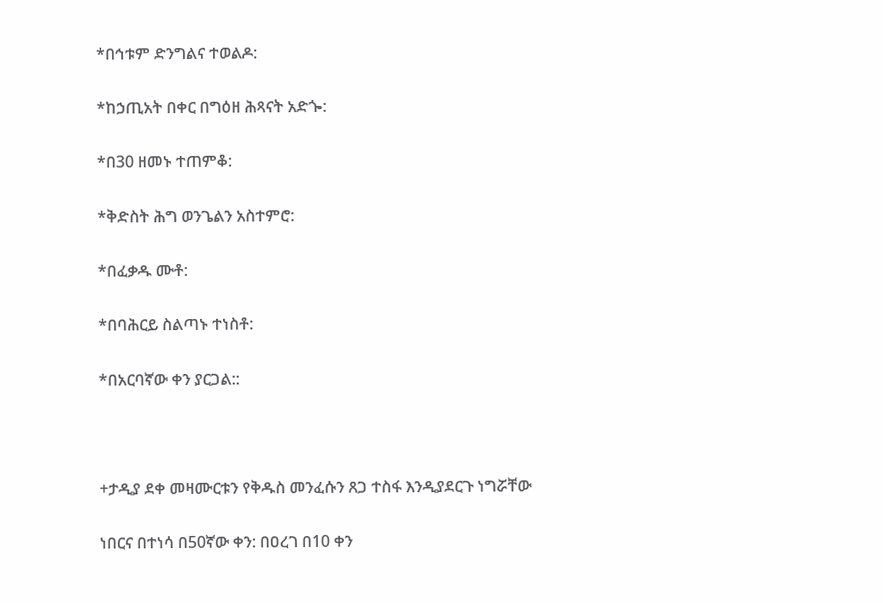*በኅቱም ድንግልና ተወልዶ:

*ከኃጢአት በቀር በግዕዘ ሕጻናት አድጐ:

*በ30 ዘመኑ ተጠምቆ:

*ቅድስት ሕግ ወንጌልን አስተምሮ:

*በፈቃዱ ሙቶ:

*በባሕርይ ስልጣኑ ተነስቶ:

*በአርባኛው ቀን ያርጋል::



+ታዲያ ደቀ መዛሙርቱን የቅዱስ መንፈሱን ጸጋ ተስፋ እንዲያደርጉ ነግሯቸው

ነበርና በተነሳ በ50ኛው ቀን: በዐረገ በ10 ቀን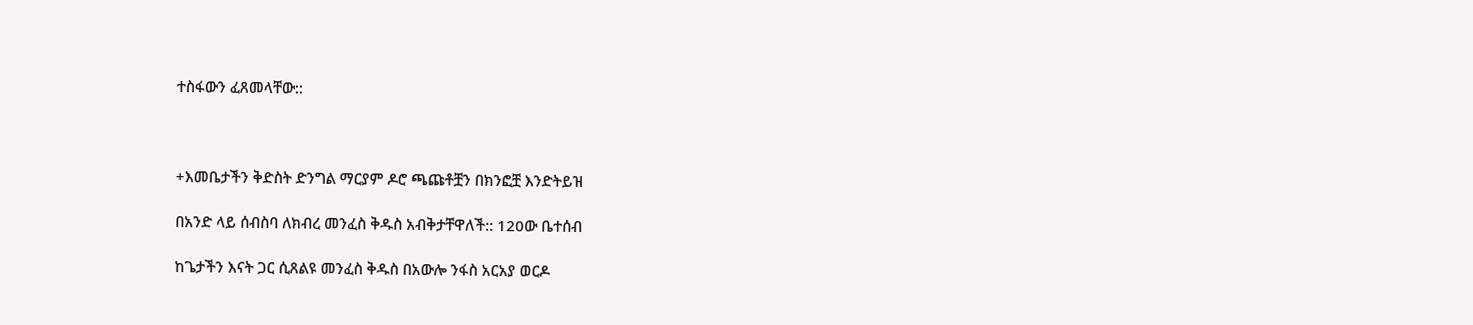ተስፋውን ፈጸመላቸው::



+እመቤታችን ቅድስት ድንግል ማርያም ዶሮ ጫጩቶቿን በክንፎቿ እንድትይዝ

በአንድ ላይ ሰብስባ ለክብረ መንፈስ ቅዱስ አብቅታቸዋለች:: 120ው ቤተሰብ

ከጌታችን እናት ጋር ሲጸልዩ መንፈስ ቅዱስ በአውሎ ንፋስ አርአያ ወርዶ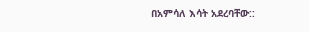በአምሳለ እሳት አደረባቸው::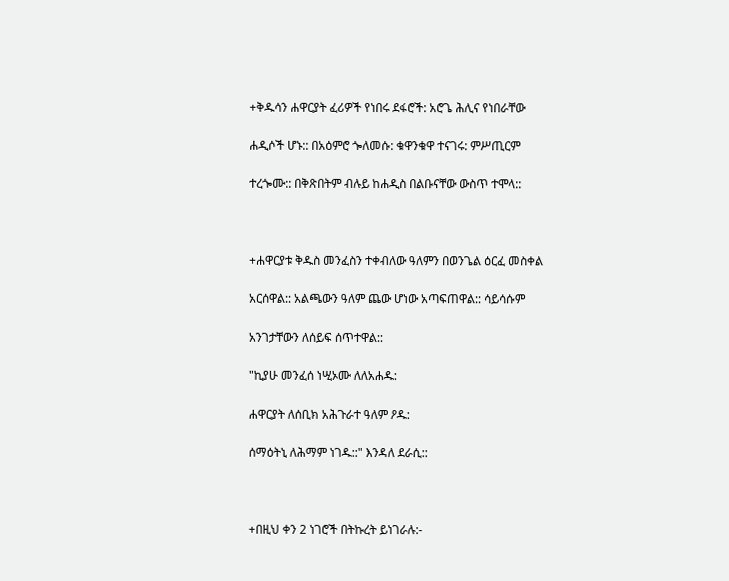+ቅዱሳን ሐዋርያት ፈሪዎች የነበሩ ደፋሮች: አሮጌ ሕሊና የነበራቸው

ሐዲሶች ሆኑ:: በአዕምሮ ጐለመሱ: ቁዋንቁዋ ተናገሩ: ምሥጢርም

ተረጐሙ:: በቅጽበትም ብሉይ ከሐዲስ በልቡናቸው ውስጥ ተሞላ::



+ሐዋርያቱ ቅዱስ መንፈስን ተቀብለው ዓለምን በወንጌል ዕርፈ መስቀል

አርሰዋል:: አልጫውን ዓለም ጨው ሆነው አጣፍጠዋል:: ሳይሳሱም

አንገታቸውን ለሰይፍ ሰጥተዋል::

"ኪያሁ መንፈሰ ነሢኦሙ ለለአሐዱ:

ሐዋርያት ለሰቢክ አሕጉራተ ዓለም ዖዱ:

ሰማዕትኒ ለሕማም ነገዱ::" እንዳለ ደራሲ::



+በዚህ ቀን 2 ነገሮች በትኩረት ይነገራሉ:-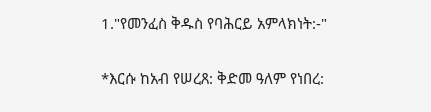1."የመንፈስ ቅዱስ የባሕርይ አምላክነት:-"

*እርሱ ከአብ የሠረጸ: ቅድመ ዓለም የነበረ: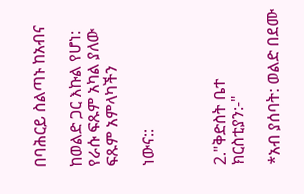በባሕርይ ስልጣኑ ከአብና

ከወልድ ጋር እኩል የሆነ: የራሱ ፍጹም አካል ያለው ፍጹም አምላካችን

ነውና::



2."ቅድስት ቤተ ክርስቲያን:-"

*አብ ያሰባት: ወልድ በደሙ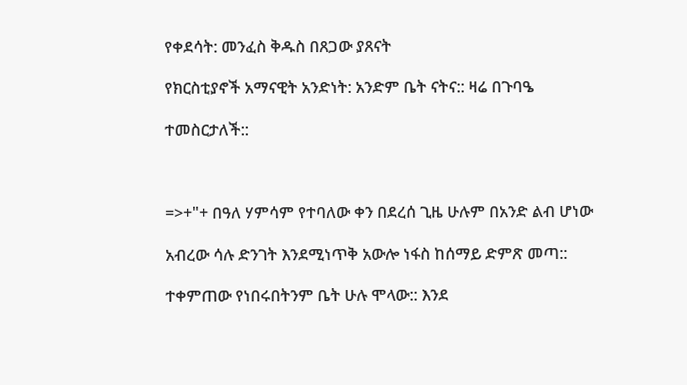የቀደሳት: መንፈስ ቅዱስ በጸጋው ያጸናት

የክርስቲያኖች አማናዊት አንድነት: አንድም ቤት ናትና:: ዛሬ በጉባዔ

ተመስርታለች::



=>+"+ በዓለ ሃምሳም የተባለው ቀን በደረሰ ጊዜ ሁሉም በአንድ ልብ ሆነው

አብረው ሳሉ ድንገት እንደሚነጥቅ አውሎ ነፋስ ከሰማይ ድምጽ መጣ::

ተቀምጠው የነበሩበትንም ቤት ሁሉ ሞላው:: እንደ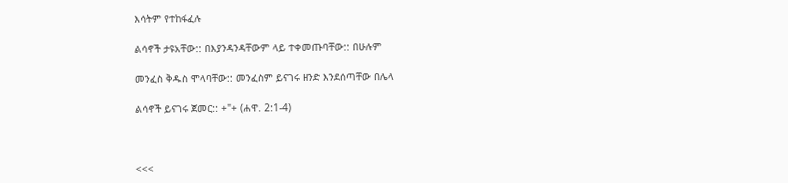እሳትም የተከፋፈሉ

ልሳኖች ታዩአቸው:: በእያንዳንዳቸውም ላይ ተቀመጡባቸው:: በሁሉም

መንፈስ ቅዱስ ሞላባቸው:: መንፈስም ይናገሩ ዘንድ እንደሰጣቸው በሌላ

ልሳኖች ይናገሩ ጀመር:: +"+ (ሐዋ. 2:1-4)



<<<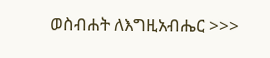ወስብሐት ለእግዚአብሔር >>>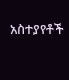አስተያየቶች